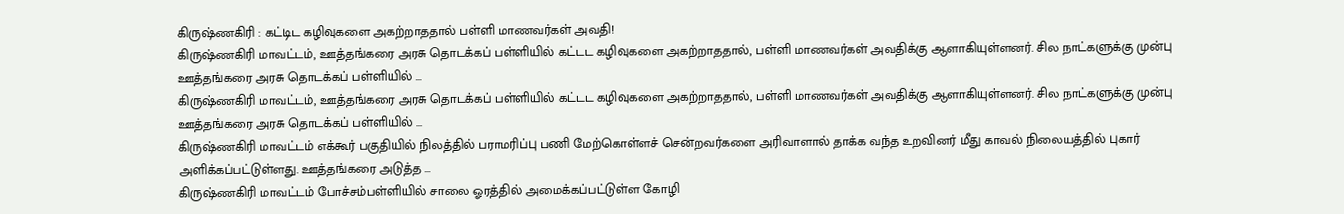கிருஷ்ணகிரி : கட்டிட கழிவுகளை அகற்றாததால் பள்ளி மாணவர்கள் அவதி!
கிருஷ்ணகிரி மாவட்டம், ஊத்தங்கரை அரசு தொடக்கப் பள்ளியில் கட்டட கழிவுகளை அகற்றாததால், பள்ளி மாணவர்கள் அவதிக்கு ஆளாகியுள்ளனர். சில நாட்களுக்கு முன்பு ஊத்தங்கரை அரசு தொடக்கப் பள்ளியில் ...
கிருஷ்ணகிரி மாவட்டம், ஊத்தங்கரை அரசு தொடக்கப் பள்ளியில் கட்டட கழிவுகளை அகற்றாததால், பள்ளி மாணவர்கள் அவதிக்கு ஆளாகியுள்ளனர். சில நாட்களுக்கு முன்பு ஊத்தங்கரை அரசு தொடக்கப் பள்ளியில் ...
கிருஷ்ணகிரி மாவட்டம் எக்கூர் பகுதியில் நிலத்தில் பராமரிப்பு பணி மேற்கொள்ளச் சென்றவர்களை அரிவாளால் தாக்க வந்த உறவினர் மீது காவல் நிலையத்தில் புகார் அளிக்கப்பட்டுள்ளது. ஊத்தங்கரை அடுத்த ...
கிருஷ்ணகிரி மாவட்டம் போச்சம்பள்ளியில் சாலை ஓரத்தில் அமைக்கப்பட்டுள்ள கோழி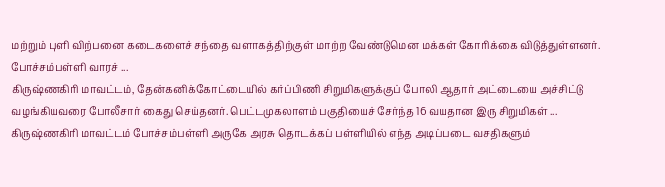மற்றும் புளி விற்பனை கடைகளைச் சந்தை வளாகத்திற்குள் மாற்ற வேண்டுமென மக்கள் கோரிக்கை விடுத்துள்ளனர். போச்சம்பள்ளி வாரச் ...
கிருஷ்ணகிரி மாவட்டம், தேன்கனிக்கோட்டையில் கர்ப்பிணி சிறுமிகளுக்குப் போலி ஆதார் அட்டையை அச்சிட்டு வழங்கியவரை போலீசார் கைது செய்தனர். பெட்டமுகலாளம் பகுதியைச் சேர்ந்த 16 வயதான இரு சிறுமிகள் ...
கிருஷ்ணகிரி மாவட்டம் போச்சம்பள்ளி அருகே அரசு தொடக்கப் பள்ளியில் எந்த அடிப்படை வசதிகளும்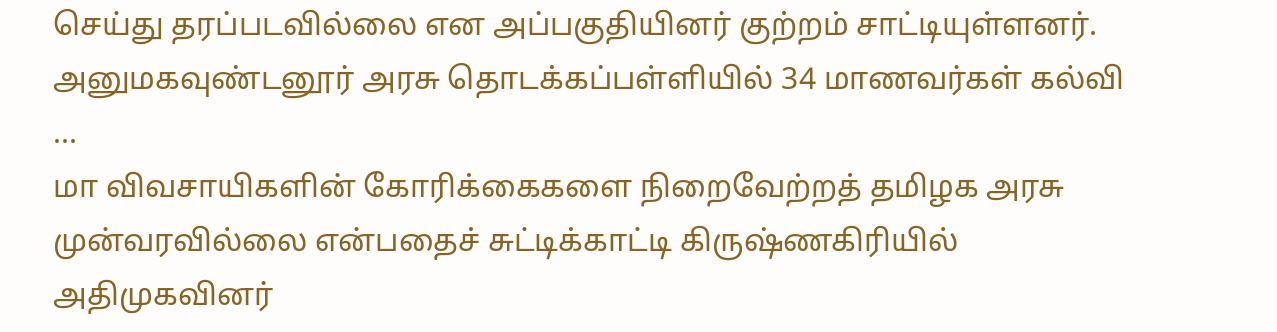செய்து தரப்படவில்லை என அப்பகுதியினர் குற்றம் சாட்டியுள்ளனர். அனுமகவுண்டனூர் அரசு தொடக்கப்பள்ளியில் 34 மாணவர்கள் கல்வி ...
மா விவசாயிகளின் கோரிக்கைகளை நிறைவேற்றத் தமிழக அரசு முன்வரவில்லை என்பதைச் சுட்டிக்காட்டி கிருஷ்ணகிரியில் அதிமுகவினர்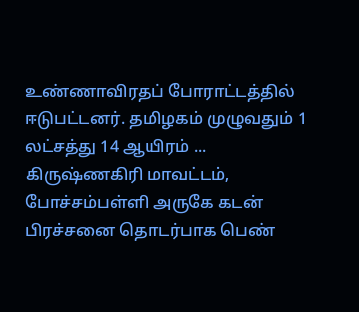உண்ணாவிரதப் போராட்டத்தில் ஈடுபட்டனர். தமிழகம் முழுவதும் 1 லட்சத்து 14 ஆயிரம் ...
கிருஷ்ணகிரி மாவட்டம், போச்சம்பள்ளி அருகே கடன் பிரச்சனை தொடர்பாக பெண்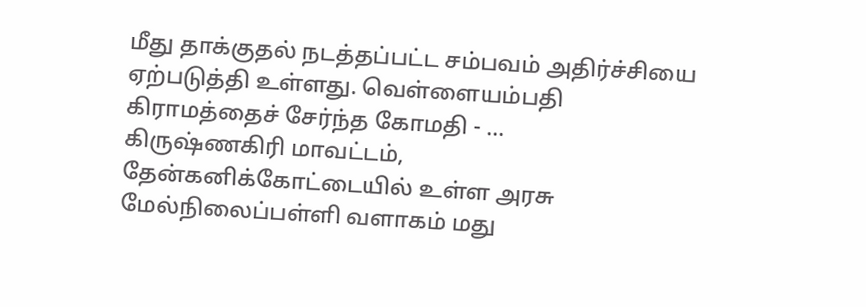மீது தாக்குதல் நடத்தப்பட்ட சம்பவம் அதிர்ச்சியை ஏற்படுத்தி உள்ளது. வெள்ளையம்பதி கிராமத்தைச் சேர்ந்த கோமதி - ...
கிருஷ்ணகிரி மாவட்டம், தேன்கனிக்கோட்டையில் உள்ள அரசு மேல்நிலைப்பள்ளி வளாகம் மது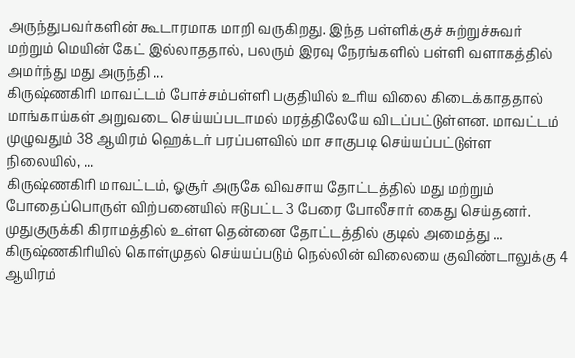அருந்துபவர்களின் கூடாரமாக மாறி வருகிறது. இந்த பள்ளிக்குச் சுற்றுச்சுவர் மற்றும் மெயின் கேட் இல்லாததால், பலரும் இரவு நேரங்களில் பள்ளி வளாகத்தில் அமர்ந்து மது அருந்தி ...
கிருஷ்ணகிரி மாவட்டம் போச்சம்பள்ளி பகுதியில் உரிய விலை கிடைக்காததால் மாங்காய்கள் அறுவடை செய்யப்படாமல் மரத்திலேயே விடப்பட்டுள்ளன. மாவட்டம் முழுவதும் 38 ஆயிரம் ஹெக்டர் பரப்பளவில் மா சாகுபடி செய்யப்பட்டுள்ள நிலையில், ...
கிருஷ்ணகிரி மாவட்டம், ஓசூர் அருகே விவசாய தோட்டத்தில் மது மற்றும் போதைப்பொருள் விற்பனையில் ஈடுபட்ட 3 பேரை போலீசார் கைது செய்தனர். முதுகுருக்கி கிராமத்தில் உள்ள தென்னை தோட்டத்தில் குடில் அமைத்து ...
கிருஷ்ணகிரியில் கொள்முதல் செய்யப்படும் நெல்லின் விலையை குவிண்டாலுக்கு 4 ஆயிரம்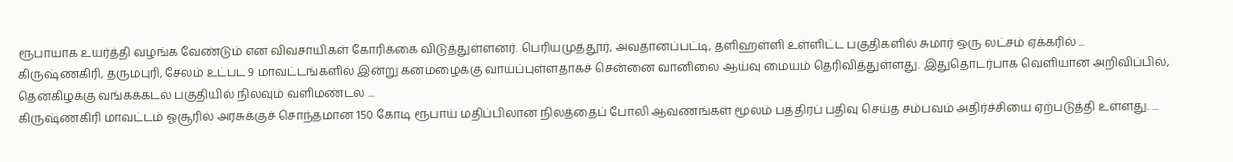ரூபாயாக உயர்த்தி வழங்க வேண்டும் என விவசாயிகள் கோரிக்கை விடுத்துள்ளனர். பெரியமுத்தூர், அவதானப்பட்டி, தளிஹள்ளி உள்ளிட்ட பகுதிகளில் சுமார் ஒரு லட்சம் ஏக்கரில் ...
கிருஷ்ணகிரி, தருமபுரி, சேலம் உட்பட 9 மாவட்டங்களில் இன்று கனமழைக்கு வாய்ப்புள்ளதாகச் சென்னை வானிலை ஆய்வு மையம் தெரிவித்துள்ளது. இதுதொடர்பாக வெளியான அறிவிப்பில், தென்கிழக்கு வங்கக்கடல் பகுதியில் நிலவும் வளிமண்டல ...
கிருஷ்ணகிரி மாவட்டம் ஓசூரில் அரசுக்குச் சொந்தமான 150 கோடி ரூபாய் மதிப்பிலான நிலத்தைப் போலி ஆவணங்கள் மூலம் பத்திரப் பதிவு செய்த சம்பவம் அதிர்ச்சியை ஏற்படுத்தி உள்ளது. ...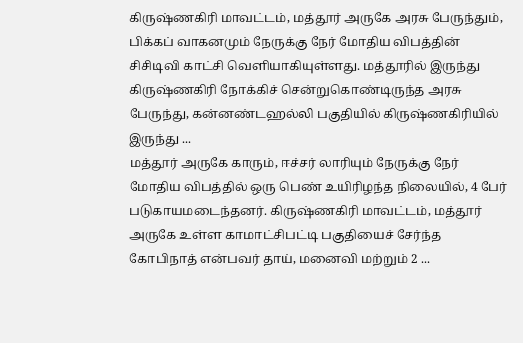கிருஷ்ணகிரி மாவட்டம், மத்தூர் அருகே அரசு பேருந்தும், பிக்கப் வாகனமும் நேருக்கு நேர் மோதிய விபத்தின் சிசிடிவி காட்சி வெளியாகியுள்ளது. மத்தூரில் இருந்து கிருஷ்ணகிரி நோக்கிச் சென்றுகொண்டிருந்த அரசு பேருந்து, கன்னண்டஹல்லி பகுதியில் கிருஷ்ணகிரியில் இருந்து ...
மத்தூர் அருகே காரும், ஈச்சர் லாரியும் நேருக்கு நேர் மோதிய விபத்தில் ஒரு பெண் உயிரிழந்த நிலையில், 4 பேர் படுகாயமடைந்தனர். கிருஷ்ணகிரி மாவட்டம், மத்தூர் அருகே உள்ள காமாட்சிபட்டி பகுதியைச் சேர்ந்த கோபிநாத் என்பவர் தாய், மனைவி மற்றும் 2 ...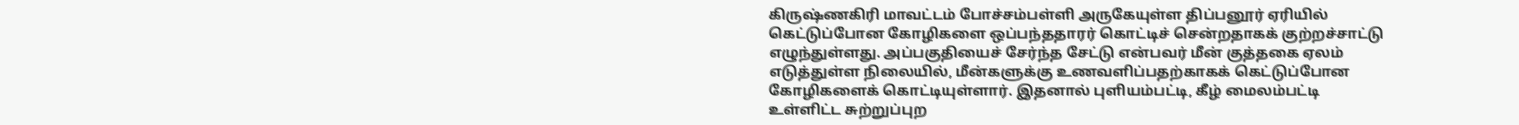கிருஷ்ணகிரி மாவட்டம் போச்சம்பள்ளி அருகேயுள்ள திப்பனூர் ஏரியில் கெட்டுப்போன கோழிகளை ஒப்பந்ததாரர் கொட்டிச் சென்றதாகக் குற்றச்சாட்டு எழுந்துள்ளது. அப்பகுதியைச் சேர்ந்த சேட்டு என்பவர் மீன் குத்தகை ஏலம் எடுத்துள்ள நிலையில், மீன்களுக்கு உணவளிப்பதற்காகக் கெட்டுப்போன கோழிகளைக் கொட்டியுள்ளார். இதனால் புளியம்பட்டி, கீழ் மைலம்பட்டி உள்ளிட்ட சுற்றுப்புற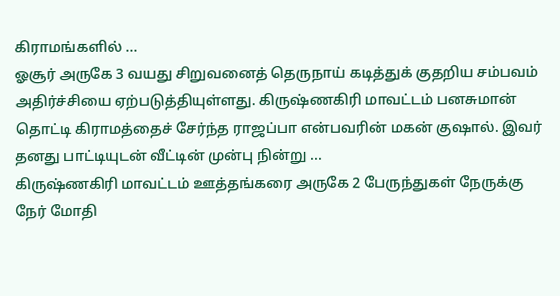கிராமங்களில் ...
ஓசூர் அருகே 3 வயது சிறுவனைத் தெருநாய் கடித்துக் குதறிய சம்பவம் அதிர்ச்சியை ஏற்படுத்தியுள்ளது. கிருஷ்ணகிரி மாவட்டம் பனசுமான் தொட்டி கிராமத்தைச் சேர்ந்த ராஜப்பா என்பவரின் மகன் குஷால். இவர் தனது பாட்டியுடன் வீட்டின் முன்பு நின்று ...
கிருஷ்ணகிரி மாவட்டம் ஊத்தங்கரை அருகே 2 பேருந்துகள் நேருக்கு நேர் மோதி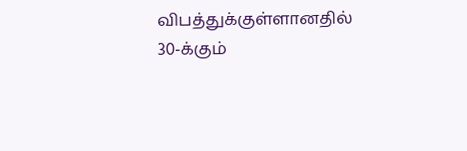விபத்துக்குள்ளானதில் 30-க்கும்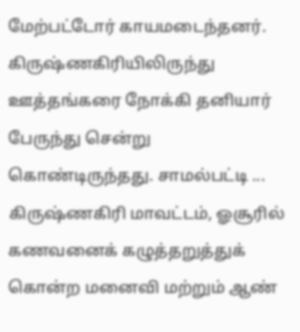மேற்பட்டோர் காயமடைந்தனர். கிருஷ்ணகிரியிலிருந்து ஊத்தங்கரை நோக்கி தனியார் பேருந்து சென்று கொண்டிருந்தது. சாமல்பட்டி ...
கிருஷ்ணகிரி மாவட்டம், ஓசூரில் கணவனைக் கழுத்தறுத்துக் கொன்ற மனைவி மற்றும் ஆண்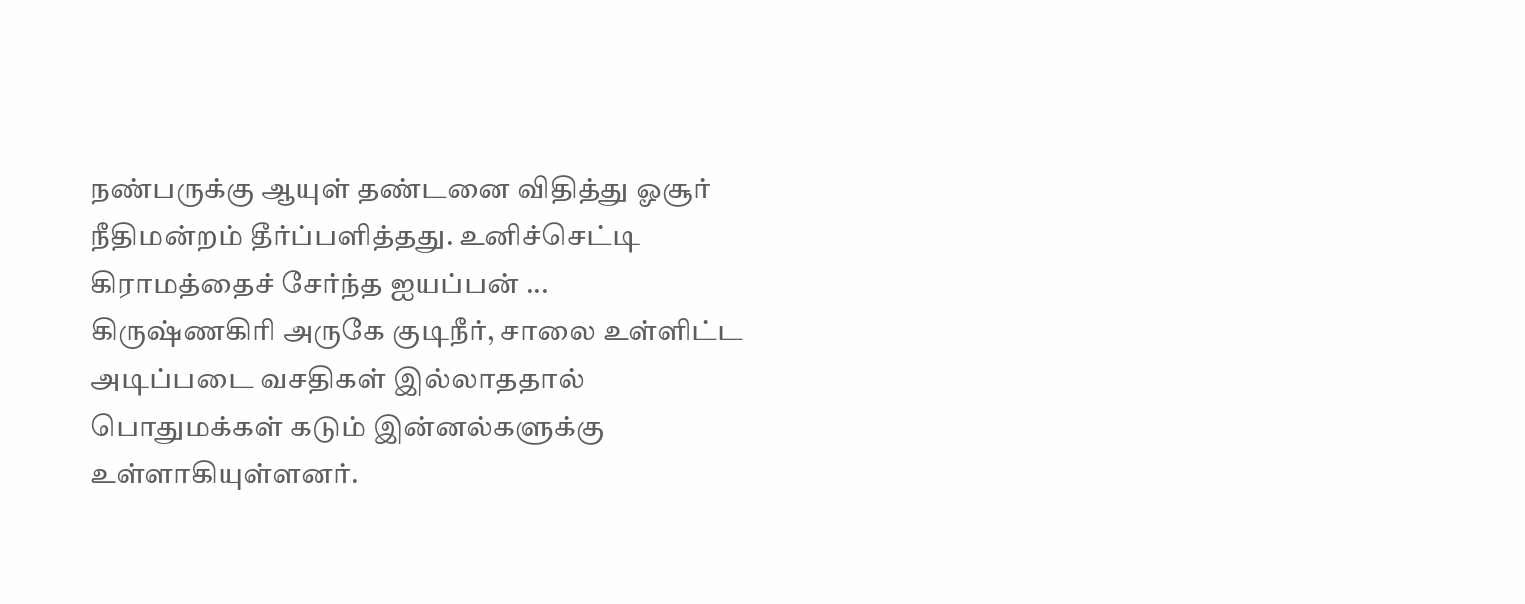நண்பருக்கு ஆயுள் தண்டனை விதித்து ஓசூர் நீதிமன்றம் தீர்ப்பளித்தது. உனிச்செட்டி கிராமத்தைச் சேர்ந்த ஐயப்பன் ...
கிருஷ்ணகிரி அருகே குடிநீர், சாலை உள்ளிட்ட அடிப்படை வசதிகள் இல்லாததால் பொதுமக்கள் கடும் இன்னல்களுக்கு உள்ளாகியுள்ளனர்.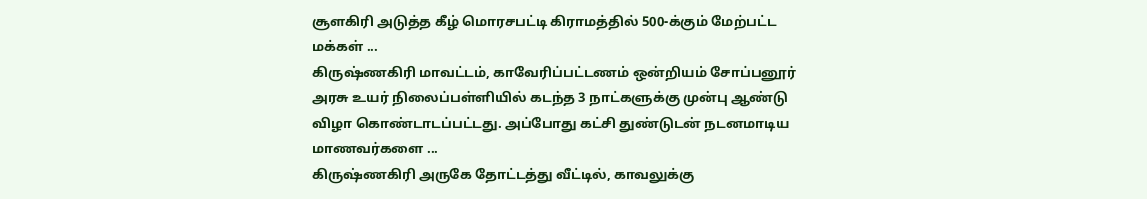சூளகிரி அடுத்த கீழ் மொரசபட்டி கிராமத்தில் 500-க்கும் மேற்பட்ட மக்கள் ...
கிருஷ்ணகிரி மாவட்டம், காவேரிப்பட்டணம் ஒன்றியம் சோப்பனூர் அரசு உயர் நிலைப்பள்ளியில் கடந்த 3 நாட்களுக்கு முன்பு ஆண்டு விழா கொண்டாடப்பட்டது. அப்போது கட்சி துண்டுடன் நடனமாடிய மாணவர்களை ...
கிருஷ்ணகிரி அருகே தோட்டத்து வீட்டில், காவலுக்கு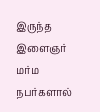இருந்த இளைஞர் மர்ம நபர்களால்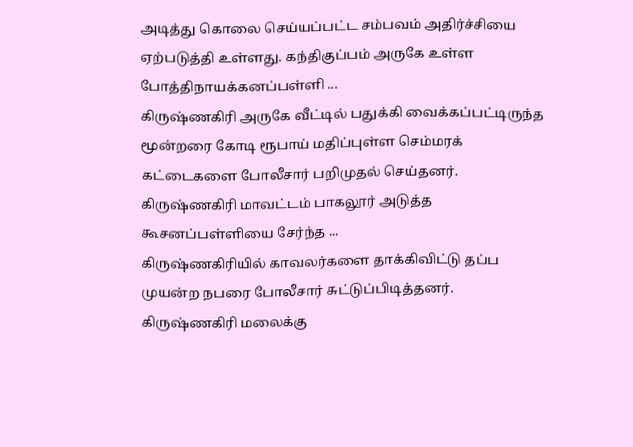அடித்து கொலை செய்யப்பட்ட சம்பவம் அதிர்ச்சியை ஏற்படுத்தி உள்ளது. கந்திகுப்பம் அருகே உள்ள போத்திநாயக்கனப்பள்ளி ...
கிருஷ்ணகிரி அருகே வீட்டில் பதுக்கி வைக்கப்பட்டிருந்த மூன்றரை கோடி ரூபாய் மதிப்புள்ள செம்மரக் கட்டைகளை போலீசார் பறிமுதல் செய்தனர். கிருஷ்ணகிரி மாவட்டம் பாகலூர் அடுத்த கூசனப்பள்ளியை சேர்ந்த ...
கிருஷ்ணகிரியில் காவலர்களை தாக்கிவிட்டு தப்ப முயன்ற நபரை போலீசார் சுட்டுப்பிடித்தனர். கிருஷ்ணகிரி மலைக்கு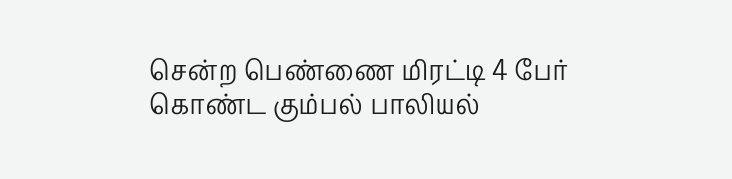சென்ற பெண்ணை மிரட்டி 4 பேர் கொண்ட கும்பல் பாலியல்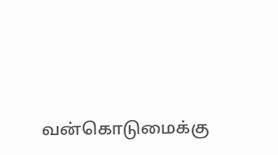வன்கொடுமைக்கு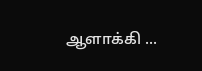ஆளாக்கி ...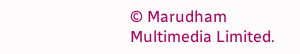© Marudham Multimedia Limited.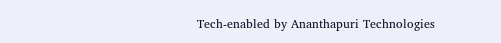Tech-enabled by Ananthapuri Technologies